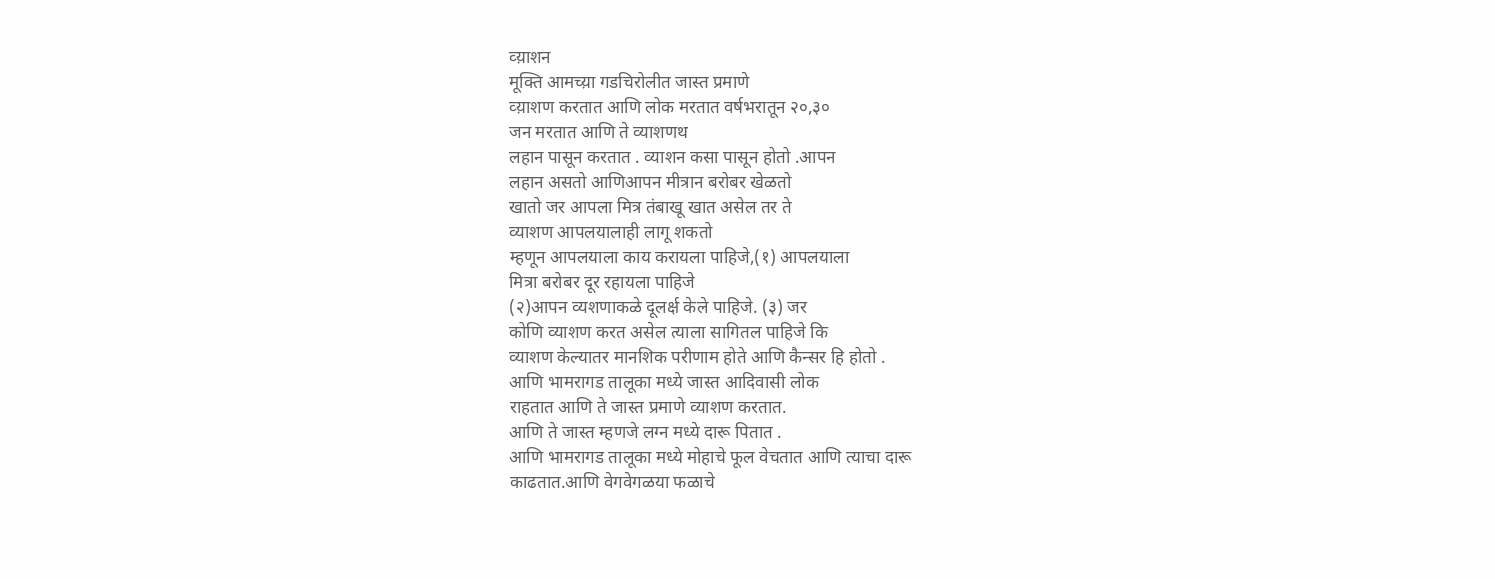व्य़ाशन
मूक्ति आमच्य़ा गडचिरोलीत जास्त प्रमाणे
व्य़ाशण करतात आणि लोक मरतात वर्षभरातून २०,३०
जन मरतात आणि ते व्याशणथ
लहान पासून करतात . व्याशन कसा पासून होतो .आपन
लहान असतो आणिआपन मीत्रान बरोबर खेळतो
खातो जर आपला मित्र तंबाखू खात असेल तर ते
व्याशण आपलयालाही लागू शकतो
म्हणून आपलयाला काय करायला पाहिजे,(१) आपलयाला
मित्रा बरोबर दूर रहायला पाहिजे
(२)आपन व्यशणाकळे दूलर्क्ष केले पाहिजे. (३) जर
कोणि व्याशण करत असेल त्याला सागितल पाहिजे कि
व्याशण केल्यातर मानशिक परीणाम होते आणि कैन्सर हि होतो .
आणि भामरागड तालूका मध्ये जास्त आदिवासी लोक
राहतात आणि ते जास्त प्रमाणे व्याशण करतात.
आणि ते जास्त म्हणजे लग्न मध्ये दारू पितात .
आणि भामरागड तालूका मध्ये मोहाचे फूल वेचतात आणि त्याचा दारू
काढतात.आणि वेगवेगळया फळाचे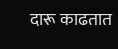दारू काढतात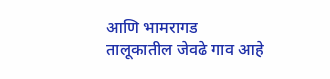आणि भामरागड
तालूकातील जेवढे गाव आहे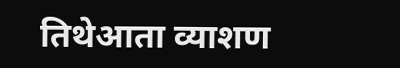तिथेआता व्याशण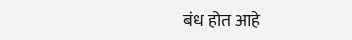बंध होत आहे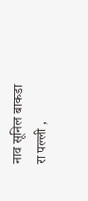नाव सूनिल बाकडा
रा पल्ली ,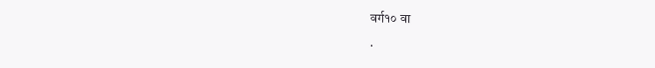वर्ग१० वा
.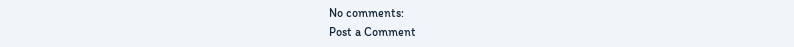No comments:
Post a Comment